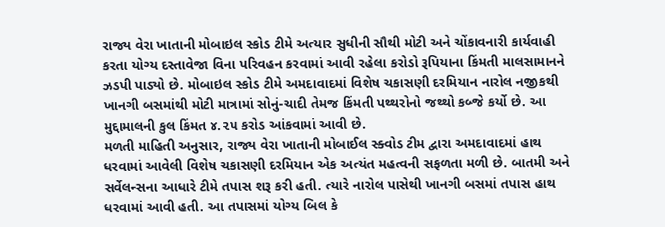રાજ્ય વેરા ખાતાની મોબાઇલ સ્કોડ ટીમે અત્યાર સુધીની સૌથી મોટી અને ચોંકાવનારી કાર્યવાહી કરતા યોગ્ય દસ્તાવેજા વિના પરિવહન કરવામાં આવી રહેલા કરોડો રૂપિયાના કિંમતી માલસામાનને ઝડપી પાડ્યો છે. મોબાઇલ સ્કોડ ટીમે અમદાવાદમાં વિશેષ ચકાસણી દરમિયાન નારોલ નજીકથી ખાનગી બસમાંથી મોટી માત્રામાં સોનું-ચાદી તેમજ કિંમતી પથ્થરોનો જથ્થો કબ્જે કર્યો છે. આ મુદ્દામાલની કુલ કિંમત ૪.૨૫ કરોડ આંકવામાં આવી છે.
મળતી માહિતી અનુસાર, રાજ્ય વેરા ખાતાની મોબાઈલ સ્ક્વોડ ટીમ દ્વારા અમદાવાદમાં હાથ ધરવામાં આવેલી વિશેષ ચકાસણી દરમિયાન એક અત્યંત મહત્વની સફળતા મળી છે. બાતમી અને સર્વેલન્સના આધારે ટીમે તપાસ શરૂ કરી હતી. ત્યારે નારોલ પાસેથી ખાનગી બસમાં તપાસ હાથ ધરવામાં આવી હતી. આ તપાસમાં યોગ્ય બિલ કે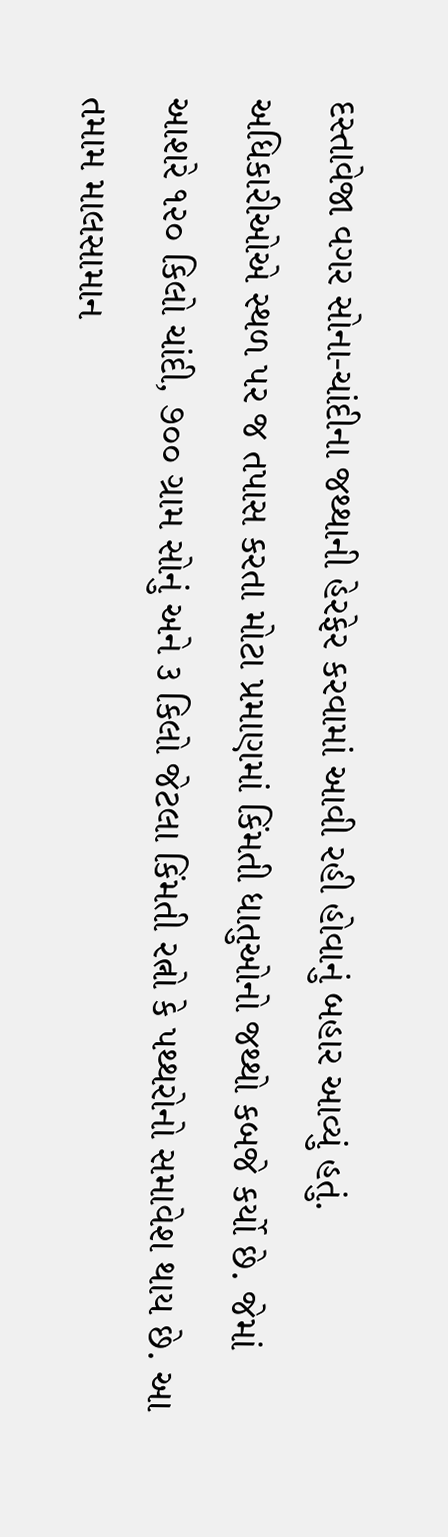દસ્તાવેજા વગર સોના-ચાંદીના જથ્થાની હેરફેર કરવામાં આવી રહી હોવાનું બહાર આવ્યું હતું.
અધિકારીઓએ સ્થળ પર જ તપાસ કરતા મોટા પ્રમાણમાં કિંમતી ધાતુઓનો જથ્થો કબજે કર્યો છે. જેમાં આશરે ૧૨૦ કિલો ચાંદી, ૭૦૦ ગ્રામ સોનું અને ૩ કિલો જેટલા કિંમતી રત્નો કે પથ્થરોનો સમાવેશ થાય છે. આ તમામ માલસામાન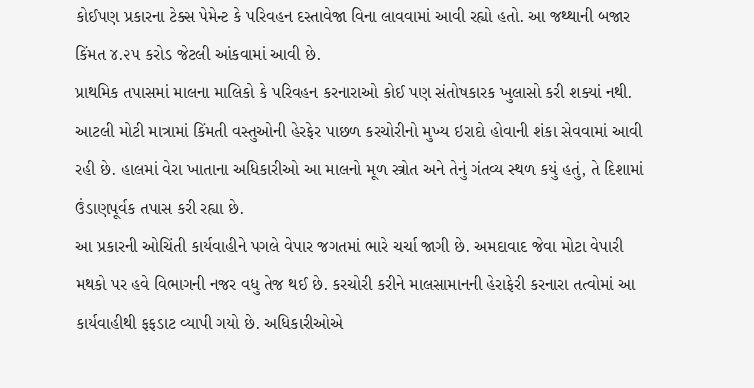કોઈપણ પ્રકારના ટેક્સ પેમેન્ટ કે પરિવહન દસ્તાવેજા વિના લાવવામાં આવી રહ્યો હતો. આ જથ્થાની બજાર કિંમત ૪.૨૫ કરોડ જેટલી આંકવામાં આવી છે.
પ્રાથમિક તપાસમાં માલના માલિકો કે પરિવહન કરનારાઓ કોઈ પણ સંતોષકારક ખુલાસો કરી શક્યાં નથી. આટલી મોટી માત્રામાં કિંમતી વસ્તુઓની હેરફેર પાછળ કરચોરીનો મુખ્ય ઇરાદો હોવાની શંકા સેવવામાં આવી રહી છે. હાલમાં વેરા ખાતાના અધિકારીઓ આ માલનો મૂળ સ્ત્રોત અને તેનું ગંતવ્ય સ્થળ કયું હતું, તે દિશામાં ઉંડાણપૂર્વક તપાસ કરી રહ્યા છે.
આ પ્રકારની ઓચિંતી કાર્યવાહીને પગલે વેપાર જગતમાં ભારે ચર્ચા જાગી છે. અમદાવાદ જેવા મોટા વેપારી મથકો પર હવે વિભાગની નજર વધુ તેજ થઈ છે. કરચોરી કરીને માલસામાનની હેરાફેરી કરનારા તત્વોમાં આ કાર્યવાહીથી ફફડાટ વ્યાપી ગયો છે. અધિકારીઓએ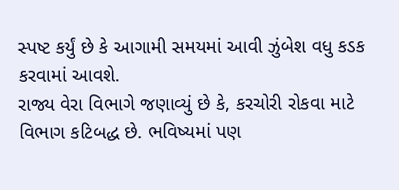સ્પષ્ટ કર્યું છે કે આગામી સમયમાં આવી ઝુંબેશ વધુ કડક કરવામાં આવશે.
રાજ્ય વેરા વિભાગે જણાવ્યું છે કે, કરચોરી રોકવા માટે વિભાગ કટિબદ્ધ છે. ભવિષ્યમાં પણ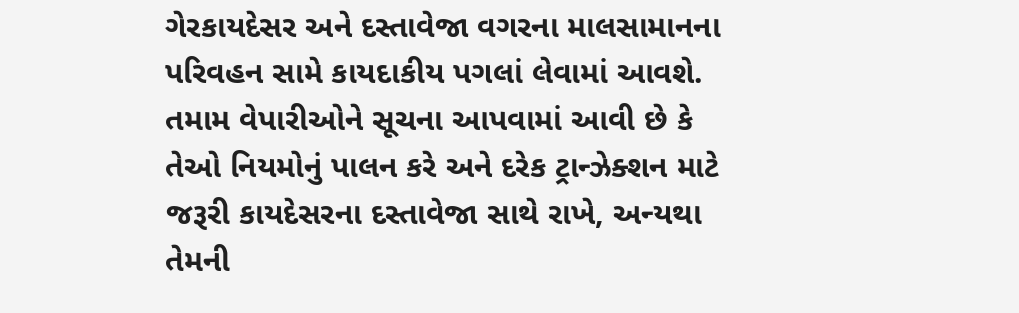ગેરકાયદેસર અને દસ્તાવેજા વગરના માલસામાનના પરિવહન સામે કાયદાકીય પગલાં લેવામાં આવશે. તમામ વેપારીઓને સૂચના આપવામાં આવી છે કે તેઓ નિયમોનું પાલન કરે અને દરેક ટ્રાન્ઝેક્શન માટે જરૂરી કાયદેસરના દસ્તાવેજા સાથે રાખે, અન્યથા તેમની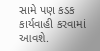સામે પણ કડક કાર્યવાહી કરવામાં આવશે.